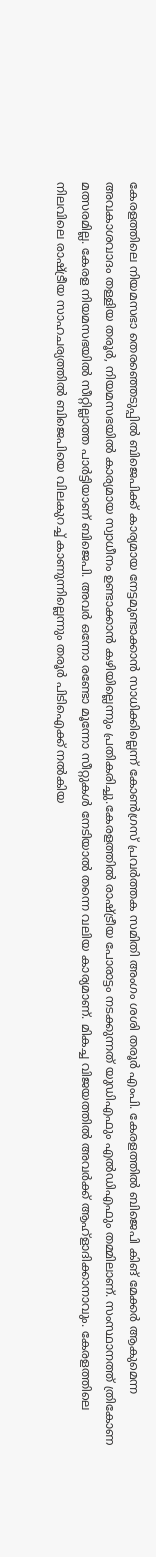കേരളത്തിലെ നിയമസഭാ തെരഞ്ഞെടുപ്പില്‍ ബിജെപിക്ക് കാര്യമായ നേട്ടമുണ്ടാക്കാന്‍ സാധിക്കില്ലെന്ന് കോണ്‍ഗ്രസ് പ്രവര്‍ത്തക സമിതി അംഗം ശശി തരൂര്‍ എംപി. കേരളത്തില്‍ ബിജെപി കിങ് മേക്കര്‍ ആകുമെന്ന അവകാശവാദം തള്ളിയ തരൂര്‍, നിയമസഭയില്‍ കാര്യമായ സ്വാധീനം ഉണ്ടാക്കാന്‍ കഴിയില്ലെന്നും പ്രതികരിച്ചു.കേരളത്തില്‍ രാഷ്ട്രീയ പോരാട്ടം നടക്കുന്നത് യുഡിഎഫും എല്‍ഡിഎഫും തമ്മിലാണ്. സംസ്ഥാനത്ത് ത്രികോണ മത്സരമില്ല. കേരള നിയമസഭയില്‍ സീറ്റില്ലാത്ത പാര്‍ട്ടിയാണ് ബിജെപി. അവര്‍ ഒന്നോ രണ്ടോ മൂന്നോ സീറ്റുകള്‍ നേടിയാല്‍ തന്നെ വലിയ കാര്യമാണ്. മികച്ച വിജയത്തില്‍ അവര്‍ക്ക് ആഹ്ളാദിക്കാനാവും. കേരളത്തിലെ നിലവിലെ രാഷ്ട്രീയ സാഹചര്യത്തില്‍ ബിജെപിയെ വിലകുറച്ച് കാണുന്നില്ലെന്നും തരൂര്‍ പിടിഐക്ക് നല്‍കിയ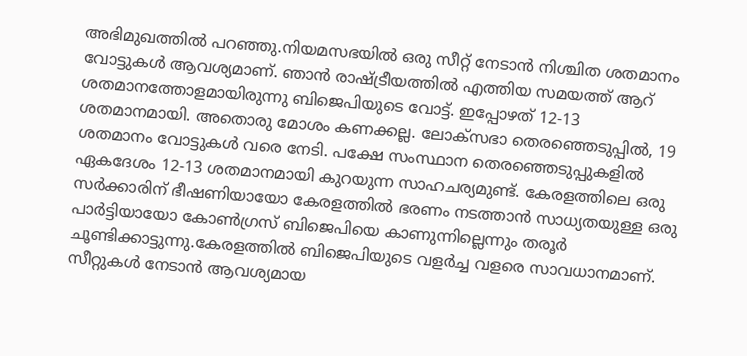അഭിമുഖത്തില്‍ പറഞ്ഞു.നിയമസഭയില്‍ ഒരു സീറ്റ് നേടാന്‍ നിശ്ചിത ശതമാനം വോട്ടുകള്‍ ആവശ്യമാണ്. ഞാന്‍ രാഷ്ട്രീയത്തില്‍ എത്തിയ സമയത്ത് ആറ് ശതമാനത്തോളമായിരുന്നു ബിജെപിയുടെ വോട്ട്. ഇപ്പോഴത് 12-13 ശതമാനമായി. അതൊരു മോശം കണക്കല്ല. ലോക്സഭാ തെരഞ്ഞെടുപ്പില്‍, 19 ശതമാനം വോട്ടുകള്‍ വരെ നേടി. പക്ഷേ സംസ്ഥാന തെരഞ്ഞെടുപ്പുകളില്‍ ഏകദേശം 12-13 ശതമാനമായി കുറയുന്ന സാഹചര്യമുണ്ട്. കേരളത്തിലെ ഒരു സര്‍ക്കാരിന് ഭീഷണിയായോ കേരളത്തില്‍ ഭരണം നടത്താന്‍ സാധ്യതയുള്ള ഒരു പാര്‍ട്ടിയായോ കോണ്‍ഗ്രസ് ബിജെപിയെ കാണുന്നില്ലെന്നും തരൂര്‍ ചൂണ്ടിക്കാട്ടുന്നു.കേരളത്തില്‍ ബിജെപിയുടെ വളര്‍ച്ച വളരെ സാവധാനമാണ്. സീറ്റുകള്‍ നേടാന്‍ ആവശ്യമായ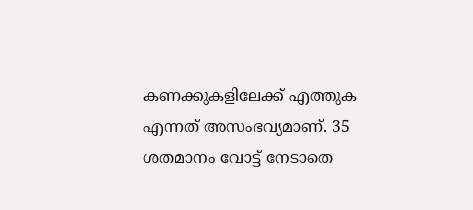കണക്കുകളിലേക്ക് എത്തുക എന്നത് അസംഭവ്യമാണ്. 35 ശതമാനം വോട്ട് നേടാതെ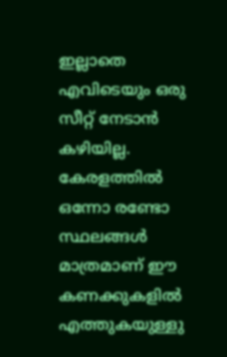ഇല്ലാതെ എവിടെയും ഒരു സീറ്റ് നേടാന്‍ കഴിയില്ല. കേരളത്തില്‍ ഒന്നോ രണ്ടോ സ്ഥലങ്ങള്‍ മാത്രമാണ് ഈ കണക്കുകളില്‍ എത്തുകയുള്ളു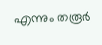എന്നും തരൂര്‍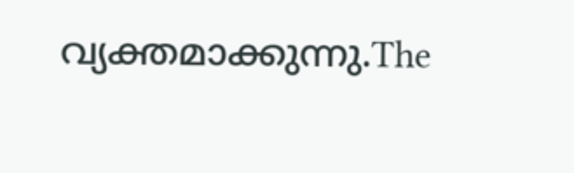വ്യക്തമാക്കുന്നു.The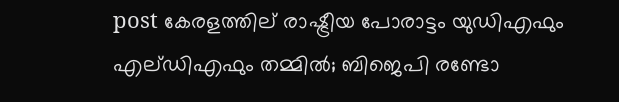post കേരളത്തില് രാഷ്ട്രീയ പോരാട്ടം യുഡിഎഫും എല്ഡിഎഫും തമ്മിൽ; ബിജെപി രണ്ടോ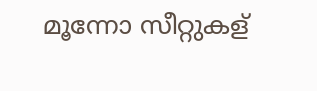മൂന്നോ സീറ്റുകള്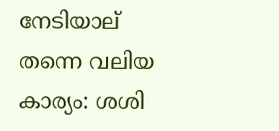നേടിയാല് തന്നെ വലിയ കാര്യം: ശശി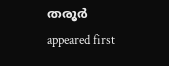തരൂർ appeared first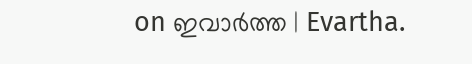on ഇവാർത്ത | Evartha.